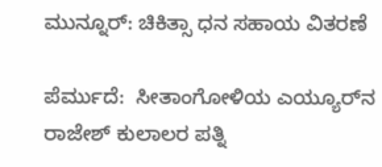ಮುನ್ನೂರ್: ಚಿಕಿತ್ಸಾ ಧನ ಸಹಾಯ ವಿತರಣೆ

ಪೆರ್ಮುದೆ:  ಸೀತಾಂಗೋಳಿಯ ಎಯ್ಯೂರ್‌ನ ರಾಜೇಶ್ ಕುಲಾಲರ ಪತ್ನಿ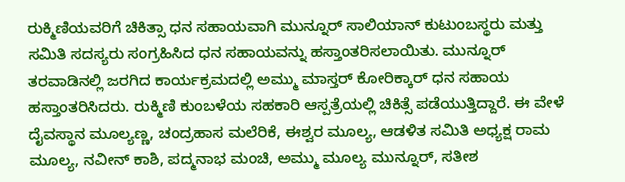ರುಕ್ಮಿಣಿಯವರಿಗೆ ಚಿಕಿತ್ಸಾ ಧನ ಸಹಾಯವಾಗಿ ಮುನ್ನೂರ್ ಸಾಲಿಯಾನ್ ಕುಟುಂಬಸ್ಥರು ಮತ್ತು ಸಮಿತಿ ಸದಸ್ಯರು ಸಂಗ್ರಹಿಸಿದ ಧನ ಸಹಾಯವನ್ನು ಹಸ್ತಾಂತರಿಸಲಾಯಿತು. ಮುನ್ನೂರ್ ತರವಾಡಿನಲ್ಲಿ ಜರಗಿದ ಕಾರ್ಯಕ್ರಮದಲ್ಲಿ ಅಮ್ಮು ಮಾಸ್ತರ್ ಕೋರಿಕ್ಕಾರ್ ಧನ ಸಹಾಯ ಹಸ್ತಾಂತರಿಸಿದರು. ರುಕ್ಮಿಣಿ ಕುಂಬಳೆಯ ಸಹಕಾರಿ ಆಸ್ಪತ್ರೆಯಲ್ಲಿ ಚಿಕಿತ್ಸೆ ಪಡೆಯುತ್ತಿದ್ದಾರೆ. ಈ ವೇಳೆ ದೈವಸ್ಥಾನ ಮೂಲ್ಯಣ್ಣ, ಚಂದ್ರಹಾಸ ಮಲೆರಿಕೆ, ಈಶ್ವರ ಮೂಲ್ಯ, ಆಡಳಿತ ಸಮಿತಿ ಅಧ್ಯಕ್ಷ ರಾಮ ಮೂಲ್ಯ, ನವೀನ್ ಕಾಶಿ, ಪದ್ಮನಾಭ ಮಂಚಿ, ಅಮ್ಮು ಮೂಲ್ಯ ಮುನ್ನೂರ್, ಸತೀಶ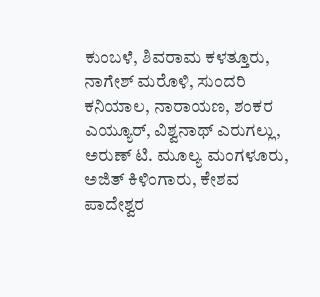ಕುಂಬಳೆ, ಶಿವರಾಮ ಕಳತ್ತೂರು, ನಾಗೇಶ್ ಮರೊಳಿ, ಸುಂದರಿ ಕನಿಯಾಲ, ನಾರಾಯಣ, ಶಂಕರ ಎಯ್ಯೂರ್, ವಿಶ್ವನಾಥ್ ಎರುಗಲ್ಲು, ಅರುಣ್ ಟಿ. ಮೂಲ್ಯ ಮಂಗಳೂರು, ಅಜಿತ್ ಕಿಳಿಂಗಾರು, ಕೇಶವ ಪಾದೇಶ್ವರ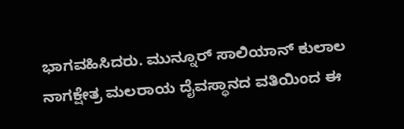ಭಾಗವಹಿಸಿದರು. ಮುನ್ನೂರ್ ಸಾಲಿಯಾನ್ ಕುಲಾಲ ನಾಗಕ್ಷೇತ್ರ ಮಲರಾಯ ದೈವಸ್ಥಾನದ ವತಿಯಿಂದ ಈ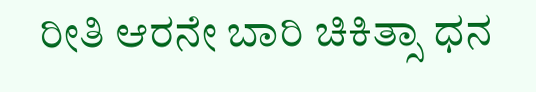ರೀತಿ ಆರನೇ ಬಾರಿ ಚಿಕಿತ್ಸಾ ಧನ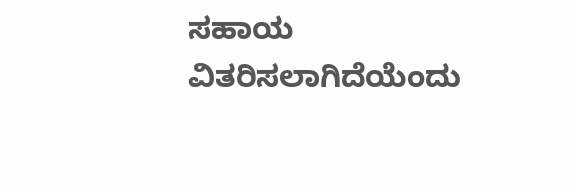ಸಹಾಯ ವಿತರಿಸಲಾಗಿದೆಯೆಂದು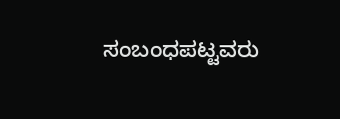ಸಂಬಂಧಪಟ್ಟವರು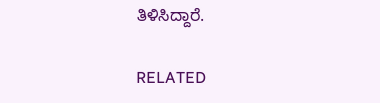ತಿಳಿಸಿದ್ದಾರೆ.

RELATED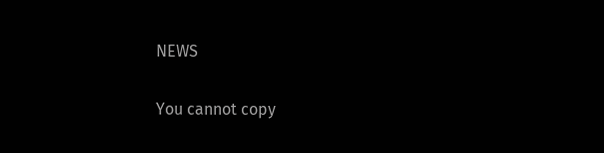NEWS

You cannot copy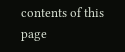contents of this page